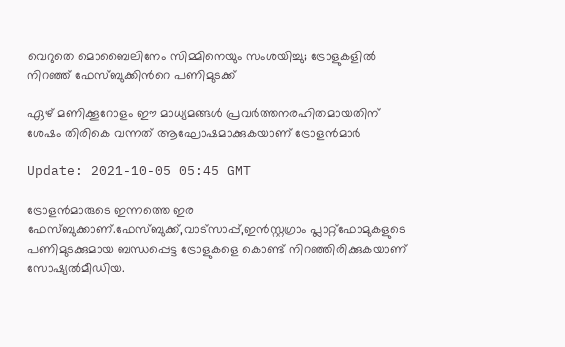വെറുതെ മൊബൈലിനേം സിമ്മിനെയും സംശയിച്ചു; ട്രോളുകളില്‍ നിറഞ്ഞ് ഫേസ്ബുക്കിന്‍റെ പണിമുടക്ക്

ഏഴ് മണിക്കൂറോളം ഈ മാധ്യമങ്ങള്‍ പ്രവര്‍ത്തനരഹിതമായതിന് ശേഷം തിരികെ വന്നത് ആഘോഷമാക്കുകയാണ് ട്രോളന്‍മാര്‍

Update: 2021-10-05 05:45 GMT

ട്രോളന്‍മാരുടെ ഇന്നത്തെ ഇര ഫേസ്ബുക്കാണ്.ഫേസ്ബുക്ക്,വാട്സാപ്പ്,ഇന്‍സ്റ്റഗ്രാം പ്ലാറ്റ്ഫോമുകളുടെ പണിമുടക്കുമായ ബന്ധപ്പെട്ട ട്രോളുകളെ കൊണ്ട് നിറഞ്ഞിരിക്കുകയാണ് സോഷ്യല്‍മീഡിയ.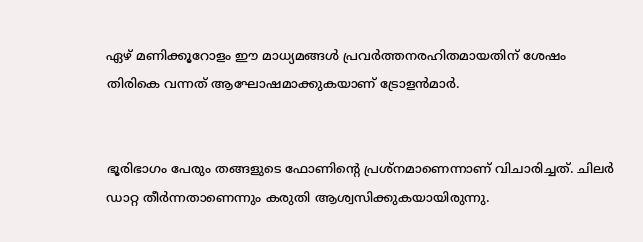ഏഴ് മണിക്കൂറോളം ഈ മാധ്യമങ്ങള്‍ പ്രവര്‍ത്തനരഹിതമായതിന് ശേഷം തിരികെ വന്നത് ആഘോഷമാക്കുകയാണ് ട്രോളന്‍മാര്‍.


ഭൂരിഭാഗം പേരും തങ്ങളുടെ ഫോണിന്‍റെ പ്രശ്നമാണെന്നാണ് വിചാരിച്ചത്. ചിലര്‍ ഡാറ്റ തീര്‍ന്നതാണെന്നും കരുതി ആശ്വസിക്കുകയായിരുന്നു.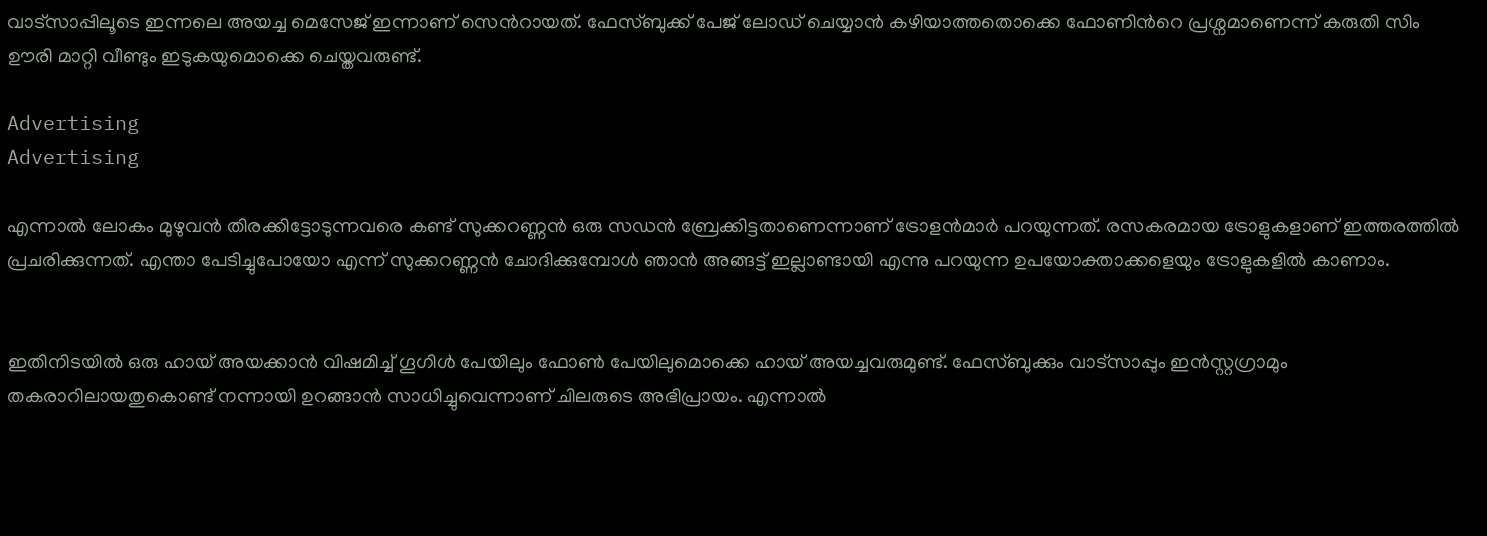വാട്സാപ്പിലൂടെ ഇന്നലെ അയച്ച മെസേജ് ഇന്നാണ് സെന്‍റായത്. ഫേസ്ബുക്ക് പേജ് ലോഡ് ചെയ്യാന്‍ കഴിയാത്തതൊക്കെ ഫോണിന്‍റെ പ്രശ്നമാണെന്ന് കരുതി സിം ഊരി മാറ്റി വീണ്ടും ഇടുകയുമൊക്കെ ചെയ്തവരുണ്ട്.

Advertising
Advertising

എന്നാല്‍ ലോകം മുഴുവന്‍ തിരക്കിട്ടോടുന്നവരെ കണ്ട് സുക്കറണ്ണന്‍ ഒരു സഡന്‍ ബ്രേക്കിട്ടതാണെന്നാണ് ട്രോളന്‍മാര്‍ പറയുന്നത്. രസകരമായ ട്രോളുകളാണ് ഇത്തരത്തില്‍ പ്രചരിക്കുന്നത്. എന്താ പേടിച്ചുപോയോ എന്ന് സുക്കറണ്ണന്‍ ചോദിക്കുമ്പോള്‍ ഞാന്‍ അങ്ങട്ട് ഇല്ലാണ്ടായി എന്നു പറയുന്ന ഉപയോക്താക്കളെയും ട്രോളുകളില്‍ കാണാം.


ഇതിനിടയില്‍ ഒരു ഹായ് അയക്കാന്‍ വിഷമിച്ച് ഗൂഗിള്‍ പേയിലും ഫോണ്‍ പേയിലുമൊക്കെ ഹായ് അയച്ചവരുമുണ്ട്. ഫേസ്ബുക്കും വാട്സാപ്പും ഇന്‍സ്റ്റഗ്രാമും തകരാറിലായതുകൊണ്ട് നന്നായി ഉറങ്ങാന്‍ സാധിച്ചുവെന്നാണ് ചിലരുടെ അഭിപ്രായം. എന്നാല്‍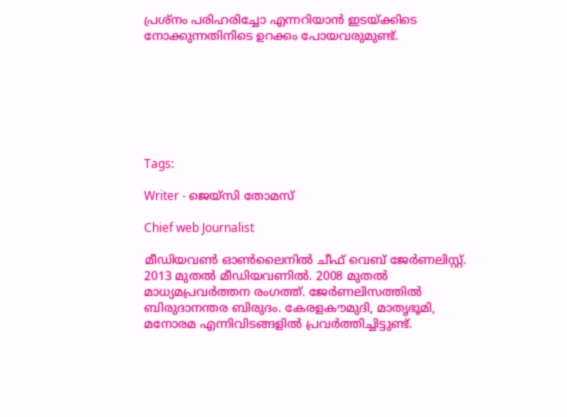പ്രശ്നം പരിഹരിച്ചോ എന്നറിയാന്‍ ഇടയ്ക്കിടെ നോക്കുന്നതിനിടെ ഉറക്കം പോയവരുമുണ്ട്.







Tags:

Writer - ജെയ്സി തോമസ്

Chief web Journalist

മീഡിയവൺ ഓൺലൈനിൽ ചീഫ് വെബ് ജേർണലിസ്റ്റ്. 2013 മുതൽ മീഡിയവണിൽ. 2008 മുതൽ മാധ്യമപ്രവർത്തന രംഗത്ത്. ജേർണലിസത്തിൽ ബിരുദാനന്തര ബിരുദം. കേരളകൗമുദി, മാതൃഭൂമി, മനോരമ എന്നിവിടങ്ങളിൽ പ്രവർത്തിച്ചിട്ടുണ്ട്.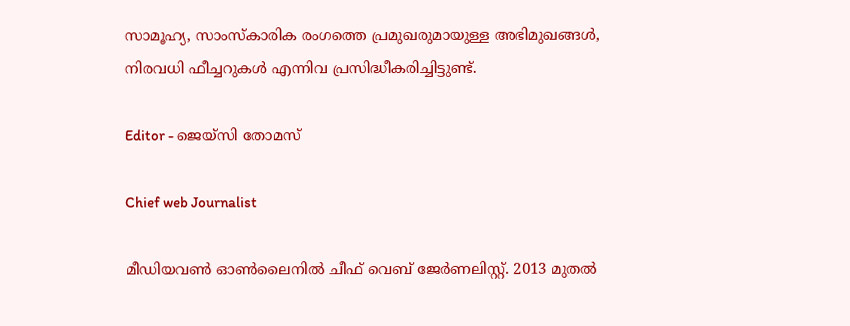സാമൂഹ്യ, സാംസ്‌കാരിക രംഗത്തെ പ്രമുഖരുമായുള്ള അഭിമുഖങ്ങൾ, നിരവധി ഫീച്ചറുകൾ എന്നിവ പ്രസിദ്ധീകരിച്ചിട്ടുണ്ട്.

Editor - ജെയ്സി തോമസ്

Chief web Journalist

മീഡിയവൺ ഓൺലൈനിൽ ചീഫ് വെബ് ജേർണലിസ്റ്റ്. 2013 മുതൽ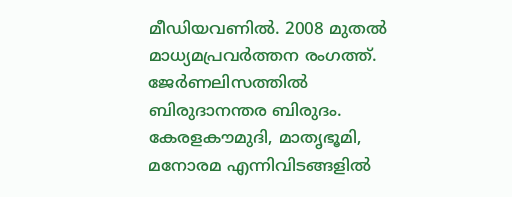മീഡിയവണിൽ. 2008 മുതൽ മാധ്യമപ്രവർത്തന രംഗത്ത്. ജേർണലിസത്തിൽ ബിരുദാനന്തര ബിരുദം. കേരളകൗമുദി, മാതൃഭൂമി, മനോരമ എന്നിവിടങ്ങളിൽ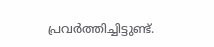പ്രവർത്തിച്ചിട്ടുണ്ട്.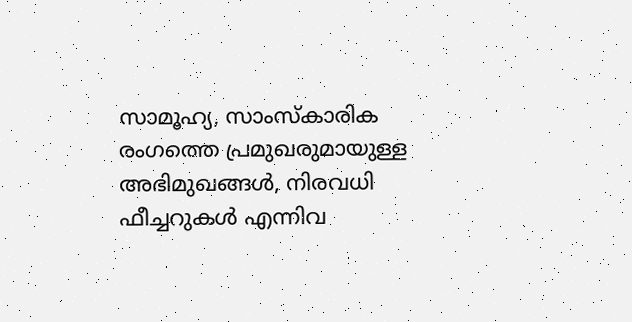സാമൂഹ്യ, സാംസ്‌കാരിക രംഗത്തെ പ്രമുഖരുമായുള്ള അഭിമുഖങ്ങൾ, നിരവധി ഫീച്ചറുകൾ എന്നിവ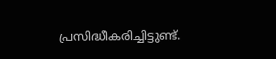പ്രസിദ്ധീകരിച്ചിട്ടുണ്ട്.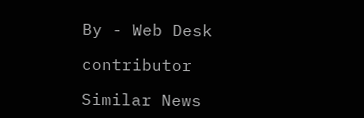By - Web Desk

contributor

Similar News